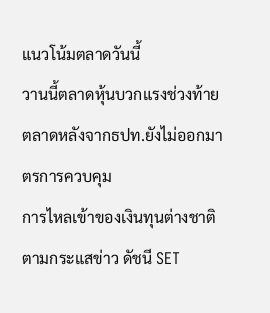แนวโน้มตลาดวันนี้
วานนี้ตลาดหุ้นบวกแรงช่วงท้ายตลาดหลังจากธปท.ยังไม่ออกมาตรการควบคุม
การไหลเข้าของเงินทุนต่างชาติตามกระแสข่าว ดัชนี SET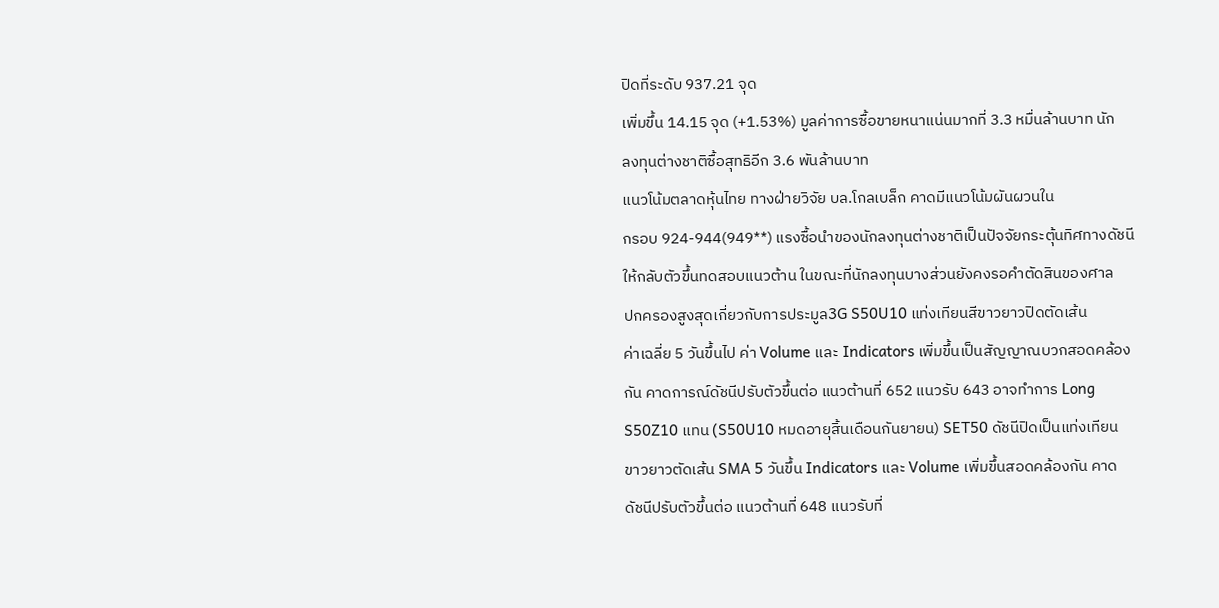ปิดที่ระดับ 937.21 จุด
เพิ่มขึ้น 14.15 จุด (+1.53%) มูลค่าการซื้อขายหนาแน่นมากที่ 3.3 หมื่นล้านบาท นัก
ลงทุนต่างชาติซื้อสุทธิอีก 3.6 พันล้านบาท
แนวโน้มตลาดหุ้นไทย ทางฝ่ายวิจัย บล.โกลเบล็ก คาดมีแนวโน้มผันผวนใน
กรอบ 924-944(949**) แรงซื้อนำของนักลงทุนต่างชาติเป็นปัจจัยกระตุ้นทิศทางดัชนี
ให้กลับตัวขึ้นทดสอบแนวต้าน ในขณะที่นักลงทุนบางส่วนยังคงรอคำตัดสินของศาล
ปกครองสูงสุดเกี่ยวกับการประมูล3G S50U10 แท่งเทียนสีขาวยาวปิดตัดเส้น
ค่าเฉลี่ย 5 วันขึ้นไป ค่า Volume และ Indicators เพิ่มขึ้นเป็นสัญญาณบวกสอดคล้อง
กัน คาดการณ์ดัชนีปรับตัวขึ้นต่อ แนวต้านที่ 652 แนวรับ 643 อาจทำการ Long
S50Z10 แทน (S50U10 หมดอายุสิ้นเดือนกันยายน) SET50 ดัชนีปิดเป็นแท่งเทียน
ขาวยาวตัดเส้น SMA 5 วันขึ้น Indicators และ Volume เพิ่มขึ้นสอดคล้องกัน คาด
ดัชนีปรับตัวขึ้นต่อ แนวต้านที่ 648 แนวรับที่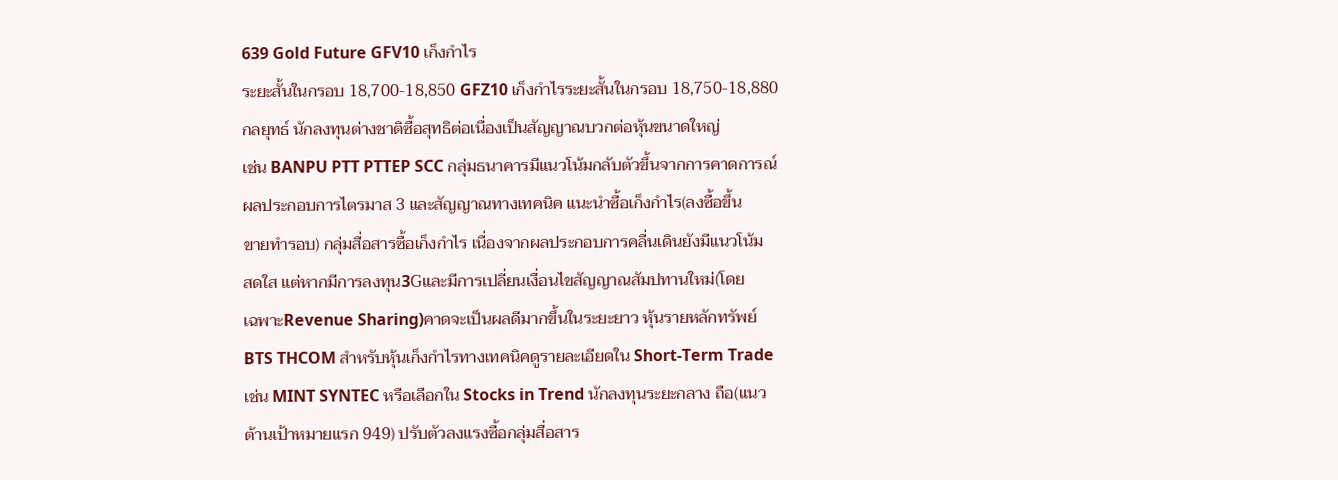639 Gold Future GFV10 เก็งกำไร
ระยะสั้นในกรอบ 18,700-18,850 GFZ10 เก็งกำไรระยะสั้นในกรอบ 18,750-18,880
กลยุทธ์ นักลงทุนต่างชาติซื้อสุทธิต่อเนื่องเป็นสัญญาณบวกต่อหุ้นขนาดใหญ่
เช่น BANPU PTT PTTEP SCC กลุ่มธนาคารมีแนวโน้มกลับตัวขึ้นจากการคาดการณ์
ผลประกอบการไตรมาส 3 และสัญญาณทางเทคนิค แนะนำซื้อเก็งกำไร(ลงซื้อขึ้น
ขายทำรอบ) กลุ่มสื่อสารซื้อเก็งกำไร เนื่องจากผลประกอบการคลื่นเดินยังมีแนวโน้ม
สดใส แต่หากมีการลงทุน3Gและมีการเปลี่ยนเงื่อนไขสัญญาณสัมปทานใหม่(โดย
เฉพาะRevenue Sharing)คาดจะเป็นผลดีมากขึ้นในระยะยาว หุ้นรายหลักทรัพย์
BTS THCOM สำหรับหุ้นเก็งกำไรทางเทคนิคดูรายละเอียดใน Short-Term Trade
เช่น MINT SYNTEC หรือเลือกใน Stocks in Trend นักลงทุนระยะกลาง ถือ(แนว
ต้านเป้าหมายแรก 949) ปรับตัวลงแรงซื้อกลุ่มสื่อสาร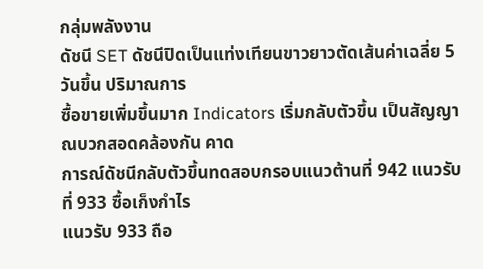กลุ่มพลังงาน
ดัชนี SET ดัชนีปิดเป็นแท่งเทียนขาวยาวตัดเส้นค่าเฉลี่ย 5 วันขึ้น ปริมาณการ
ซื้อขายเพิ่มขึ้นมาก Indicators เริ่มกลับตัวขึ้น เป็นสัญญาณบวกสอดคล้องกัน คาด
การณ์ดัชนีกลับตัวขึ้นทดสอบกรอบแนวต้านที่ 942 แนวรับที่ 933 ซื้อเก็งกำไร
แนวรับ 933 ถือ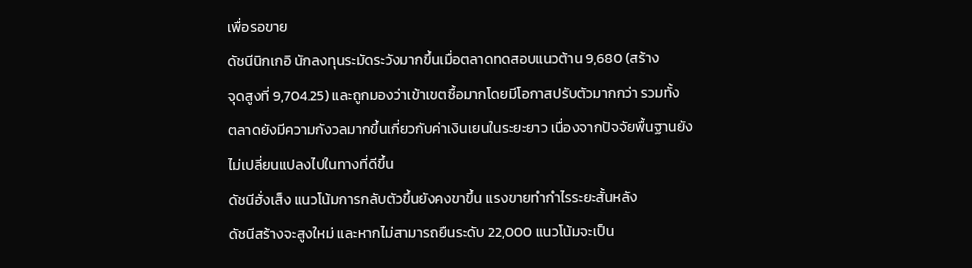เพื่อรอขาย
ดัชนีนิกเกอิ นักลงทุนระมัดระวังมากขึ้นเมื่อตลาดทดสอบแนวต้าน 9,680 (สร้าง
จุดสูงที่ 9,704.25) และถูกมองว่าเข้าเขตซื้อมากโดยมีโอกาสปรับตัวมากกว่า รวมทั้ง
ตลาดยังมีความกังวลมากขึ้นเกี่ยวกับค่าเงินเยนในระยะยาว เนื่องจากปัจจัยพื้นฐานยัง
ไม่เปลี่ยนแปลงไปในทางที่ดีขึ้น
ดัชนีฮั่งเส็ง แนวโน้มการกลับตัวขึ้นยังคงขาขึ้น แรงขายทำกำไรระยะสั้นหลัง
ดัชนีสร้างจะสูงใหม่ และหากไม่สามารถยืนระดับ 22,000 แนวโน้มจะเป็น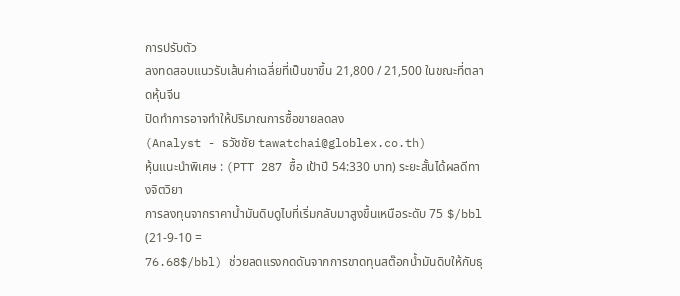การปรับตัว
ลงทดสอบแนวรับเส้นค่าเฉลี่ยที่เป็นขาขึ้น 21,800 / 21,500 ในขณะที่ตลาดหุ้นจีน
ปิดทำการอาจทำให้ปริมาณการซื้อขายลดลง
(Analyst - ธวัชชัย tawatchai@globlex.co.th)
หุ้นแนะนำพิเศษ : (PTT 287 ซื้อ เป้าปี 54:330 บาท) ระยะสั้นได้ผลดีทางจิตวิยา
การลงทุนจากราคาน้ำมันดิบดูไบที่เริ่มกลับมาสูงขึ้นเหนือระดับ 75 $/bbl (21-9-10 =
76.68$/bbl) ช่วยลดแรงกดดันจากการขาดทุนสต๊อกน้ำมันดิบให้กับธุ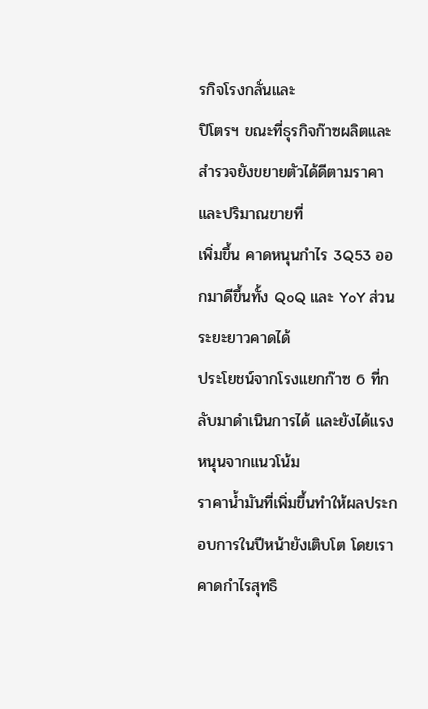รกิจโรงกลั่นและ
ปิโตรฯ ขณะที่ธุรกิจก๊าซผลิตและสำรวจยังขยายตัวได้ดีตามราคาและปริมาณขายที่
เพิ่มขึ้น คาดหนุนกำไร 3Q53 ออกมาดีขึ้นทั้ง QoQ และ YoY ส่วนระยะยาวคาดได้
ประโยชน์จากโรงแยกก๊าซ 6 ที่กลับมาดำเนินการได้ และยังได้แรงหนุนจากแนวโน้ม
ราคาน้ำมันที่เพิ่มขึ้นทำให้ผลประกอบการในปีหน้ายังเติบโต โดยเราคาดกำไรสุทธิ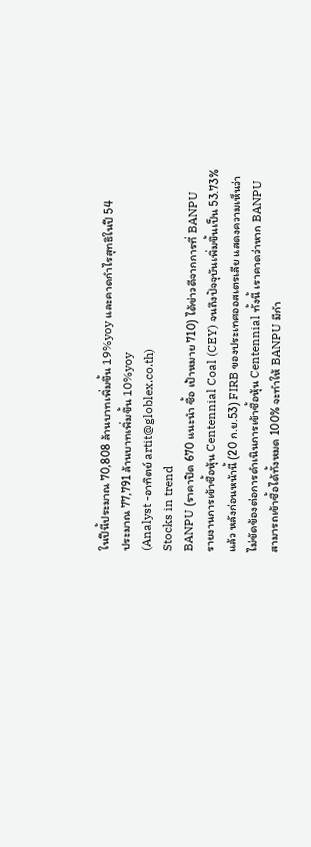ในปีนี้ประมาณ 70,808 ล้านบาทเพิ่มขึ้น 19%yoy และคาดกำไรสุทธิในปี 54
ประมาณ 77,791 ล้านบาทเพิ่มขึ้น 10%yoy
(Analyst -อาทิตย์ artit@globlex.co.th)
Stocks in trend
BANPU (ราคาปิด 670 แนะนำ ซื้อ เป้าหมาย 710) ได้ข่าวดีจากการที่ BANPU
รายงานการเข้าซื้อหุ้น Centennial Coal (CEY) จนถึงปัจจุบันเพิ่มขึ้นเป็น 53.73%
แล้ว หลังก่อนหน้านี้ (20 ก.ย.53) FIRB ของประเทศออสเตรเลีย แสดงความเห็นว่า
ไม่ขัดข้องต่อการดำเนินการเข้าซื้อหุ้น Centennial ทั้งนี้ เราคาดว่าหาก BANPU
สามารถเข้าซื้อได้ทั้งหมด 100% จะทำให้ BANPU มีกำ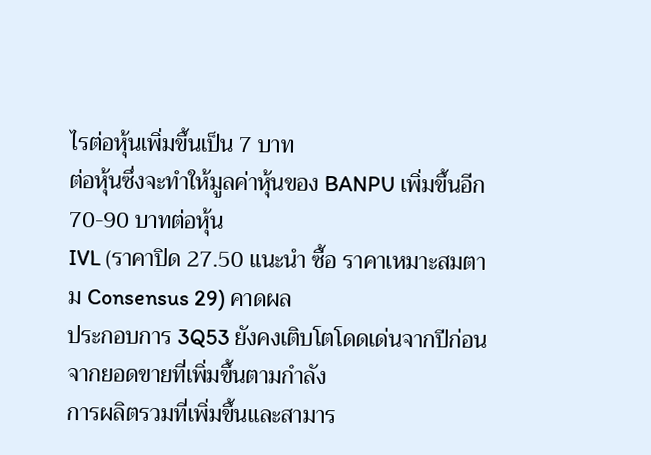ไรต่อหุ้นเพิ่มขึ้นเป็น 7 บาท
ต่อหุ้นซึ่งจะทำให้มูลค่าหุ้นของ BANPU เพิ่มขึ้นอีก 70-90 บาทต่อหุ้น
IVL (ราคาปิด 27.50 แนะนำ ซื้อ ราคาเหมาะสมตาม Consensus 29) คาดผล
ประกอบการ 3Q53 ยังคงเติบโตโดดเด่นจากปีก่อน จากยอดขายที่เพิ่มขึ้นตามกำลัง
การผลิตรวมที่เพิ่มขึ้นและสามาร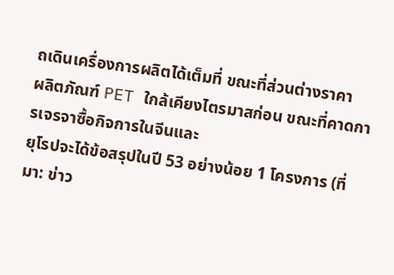ถเดินเครื่องการผลิตได้เต็มที่ ขณะที่ส่วนต่างราคา
ผลิตภัณฑ์ PET ใกล้เคียงไตรมาสก่อน ขณะที่คาดการเจรจาซื้อกิจการในจีนและ
ยุโรปจะได้ข้อสรุปในปี 53 อย่างน้อย 1 โครงการ (ที่มา: ข่าว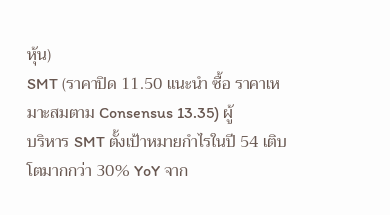หุ้น)
SMT (ราคาปิด 11.50 แนะนำ ซื้อ ราคาเหมาะสมตาม Consensus 13.35) ผู้
บริหาร SMT ตั้งเป้าหมายกำไรในปี 54 เติบโตมากกว่า 30% YoY จาก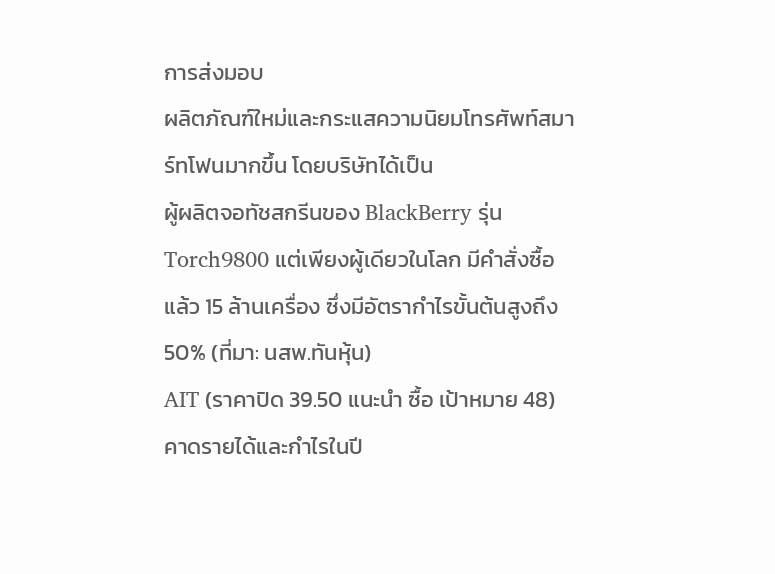การส่งมอบ
ผลิตภัณฑ์ใหม่และกระแสความนิยมโทรศัพท์สมาร์ทโฟนมากขึ้น โดยบริษัทได้เป็น
ผู้ผลิตจอทัชสกรีนของ BlackBerry รุ่น Torch9800 แต่เพียงผู้เดียวในโลก มีคำสั่งซื้อ
แล้ว 15 ล้านเครื่อง ซึ่งมีอัตรากำไรขั้นต้นสูงถึง 50% (ที่มา: นสพ.ทันหุ้น)
AIT (ราคาปิด 39.50 แนะนำ ซื้อ เป้าหมาย 48) คาดรายได้และกำไรในปี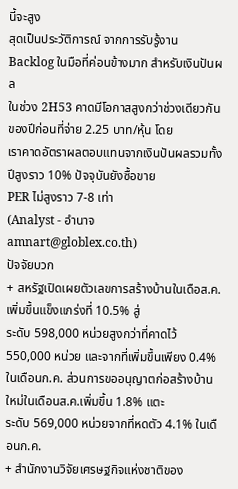นี้จะสูง
สุดเป็นประวัติการณ์ จากการรับรู้งาน Backlog ในมือที่ค่อนข้างมาก สำหรับเงินปันผล
ในช่วง 2H53 คาดมีโอกาสสูงกว่าช่วงเดียวกันของปีก่อนที่จ่าย 2.25 บาท/หุ้น โดย
เราคาดอัตราผลตอบแทนจากเงินปันผลรวมทั้งปีสูงราว 10% ปัจจุบันยังซื้อขาย
PER ไม่สูงราว 7-8 เท่า
(Analyst - อำนาจ amnart@globlex.co.th)
ปัจจัยบวก
+ สหรัฐเปิดเผยตัวเลขการสร้างบ้านในเดือส.ค.เพิ่มขึ้นแข็งแกร่งที่ 10.5% สู่
ระดับ 598,000 หน่วยสูงกว่าที่คาดไว้ 550,000 หน่วย และจากที่เพิ่มขึ้นเพียง 0.4%
ในเดือนก.ค. ส่วนการขออนุญาตก่อสร้างบ้านใหม่ในเดือนส.ค.เพิ่มขึ้น 1.8% แตะ
ระดับ 569,000 หน่วยจากที่หดตัว 4.1% ในเดือนก.ค.
+ สำนักงานวิจัยเศรษฐกิจแห่งชาติของ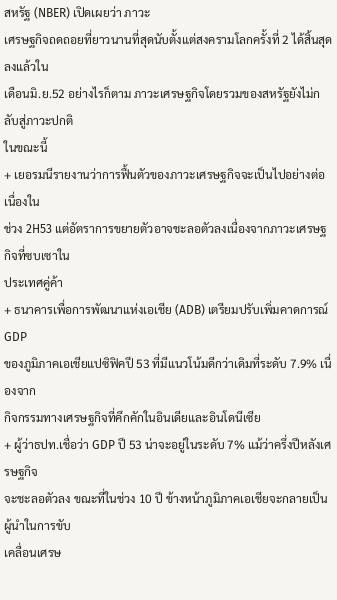สหรัฐ (NBER) เปิดเผยว่า ภาวะ
เศรษฐกิจถดถอยที่ยาวนานที่สุดนับตั้งแต่สงครามโลกครั้งที่ 2 ได้สิ้นสุดลงแล้วใน
เดือนมิ.ย.52 อย่างไรก็ตาม ภาวะเศรษฐกิจโดยรวมของสหรัฐยังไม่กลับสู่ภาวะปกติ
ในขณะนี้
+ เยอรมนีรายงานว่าการฟื้นตัวของภาวะเศรษฐกิจจะเป็นไปอย่างต่อเนื่องใน
ช่วง 2H53 แต่อัตราการขยายตัวอาจชะลอตัวลงเนื่องจากภาวะเศรษฐกิจที่ซบเซาใน
ประเทศคู่ค้า
+ ธนาคารเพื่อการพัฒนาแห่งเอเชีย (ADB) เตรียมปรับเพิ่มคาดการณ์ GDP
ของภูมิภาคเอเชียแปซิฟิคปี 53 ที่มีแนวโน้มดีกว่าเดิมที่ระดับ 7.9% เนื่องจาก
กิจกรรมทางเศรษฐกิจที่คึกคักในอินเดียและอินโดนีเซีย
+ ผู้ว่าธปท.เชื่อว่า GDP ปี 53 น่าจะอยู่ในระดับ 7% แม้ว่าครึ่งปีหลังเศรษฐกิจ
จะชะลอตัวลง ขณะที่ในช่วง 10 ปี ข้างหน้าภูมิภาคเอเชียจะกลายเป็นผู้นำในการขับ
เคลื่อนเศรษ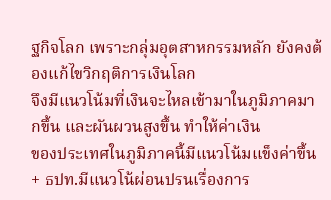ฐกิจโลก เพราะกลุ่มอุตสาหกรรมหลัก ยังคงต้องแก้ไขวิกฤติการเงินโลก
จึงมีแนวโน้มที่เงินจะไหลเข้ามาในภูมิภาคมากขึ้น และผันผวนสูงขึ้น ทำให้ค่าเงิน
ของประเทศในภูมิภาคนี้มีแนวโน้มแข็งค่าขึ้น
+ ธปท.มีแนวโน้ผ่อนปรนเรื่องการ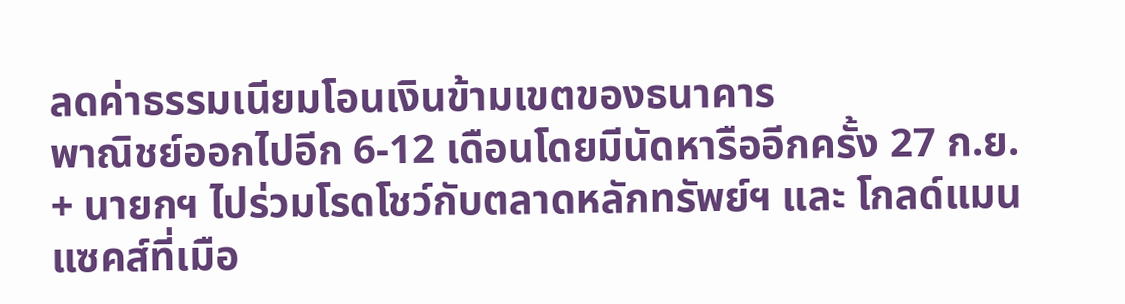ลดค่าธรรมเนียมโอนเงินข้ามเขตของธนาคาร
พาณิชย์ออกไปอีก 6-12 เดือนโดยมีนัดหารืออีกครั้ง 27 ก.ย.
+ นายกฯ ไปร่วมโรดโชว์กับตลาดหลักทรัพย์ฯ และ โกลด์แมน แซคส์ที่เมือ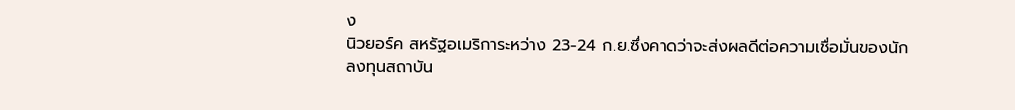ง
นิวยอร์ค สหรัฐอเมริการะหว่าง 23-24 ก.ย.ซึ่งคาดว่าจะส่งผลดีต่อความเชื่อมั่นของนัก
ลงทุนสถาบัน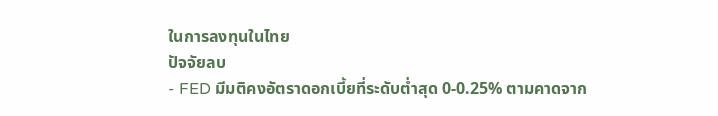ในการลงทุนในไทย
ปัจจัยลบ
- FED มีมติคงอัตราดอกเบี้ยที่ระดับต่ำสุด 0-0.25% ตามคาดจาก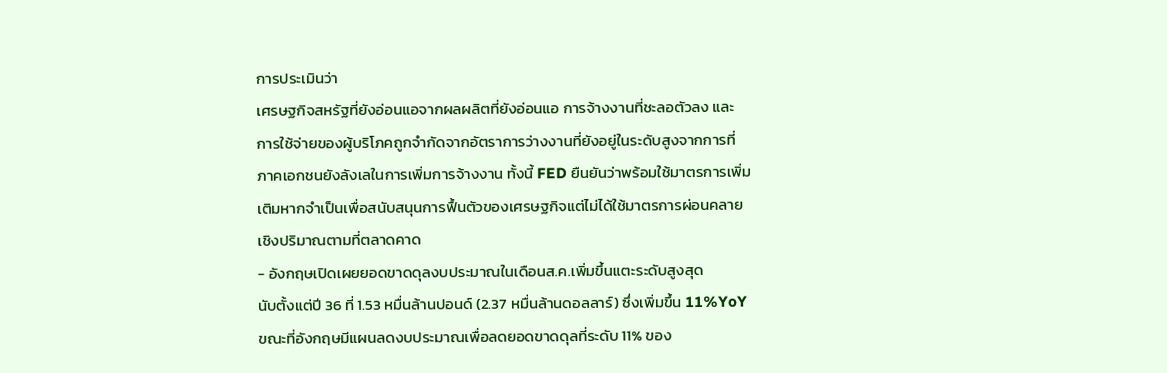การประเมินว่า
เศรษฐกิจสหรัฐที่ยังอ่อนแอจากผลผลิตที่ยังอ่อนแอ การจ้างงานที่ชะลอตัวลง และ
การใช้จ่ายของผู้บริโภคถูกจำกัดจากอัตราการว่างงานที่ยังอยู่ในระดับสูงจากการที่
ภาคเอกชนยังลังเลในการเพิ่มการจ้างงาน ทั้งนี้ FED ยืนยันว่าพร้อมใช้มาตรการเพิ่ม
เติมหากจำเป็นเพื่อสนับสนุนการฟื้นตัวของเศรษฐกิจแต่ไม่ได้ใช้มาตรการผ่อนคลาย
เชิงปริมาณตามที่ตลาดคาด
- อังกฤษเปิดเผยยอดขาดดุลงบประมาณในเดือนส.ค.เพิ่มขึ้นแตะระดับสูงสุด
นับตั้งแต่ปี 36 ที่ 1.53 หมื่นล้านปอนด์ (2.37 หมื่นล้านดอลลาร์) ซึ่งเพิ่มขึ้น 11%YoY
ขณะที่อังกฤษมีแผนลดงบประมาณเพื่อลดยอดขาดดุลที่ระดับ 11% ของ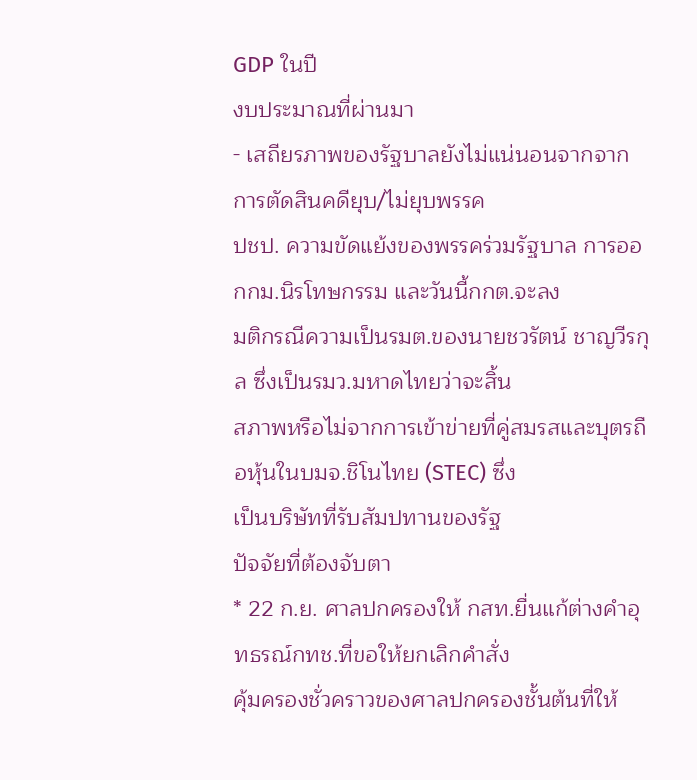GDP ในปี
งบประมาณที่ผ่านมา
- เสถียรภาพของรัฐบาลยังไม่แน่นอนจากจากการตัดสินคดียุบ/ไม่ยุบพรรค
ปชป. ความขัดแย้งของพรรคร่วมรัฐบาล การออกกม.นิรโทษกรรม และวันนี้กกต.จะลง
มติกรณีความเป็นรมต.ของนายชวรัตน์ ชาญวีรกุล ซึ่งเป็นรมว.มหาดไทยว่าจะสิ้น
สภาพหรือไม่จากการเข้าข่ายที่คู่สมรสและบุตรถือหุ้นในบมจ.ชิโนไทย (STEC) ซึ่ง
เป็นบริษัทที่รับสัมปทานของรัฐ
ปัจจัยที่ต้องจับตา
* 22 ก.ย. ศาลปกครองให้ กสท.ยื่นแก้ต่างคำอุทธรณ์กทช.ที่ขอให้ยกเลิกคำสั่ง
คุ้มครองชั่วคราวของศาลปกครองชั้นต้นที่ให้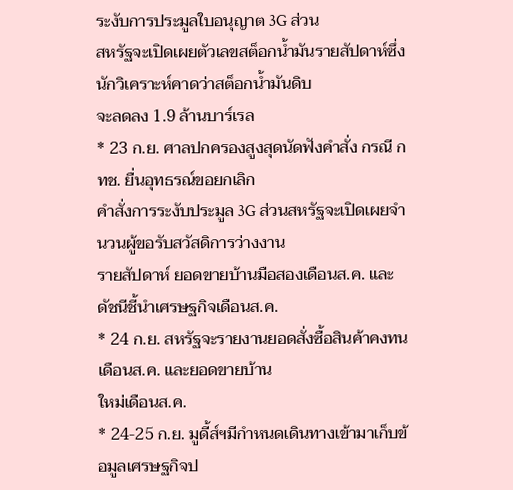ระงับการประมูลใบอนุญาต 3G ส่วน
สหรัฐจะเปิดเผยตัวเลขสต็อกน้ำมันรายสัปดาห์ซึ่งนักวิเคราะห์คาดว่าสต็อกน้ำมันดิบ
จะลดลง 1.9 ล้านบาร์เรล
* 23 ก.ย. ศาลปกครองสูงสุดนัดฟังคำสั่ง กรณี กทช. ยื่นอุทธรณ์ขอยกเลิก
คำสั่งการระงับประมูล 3G ส่วนสหรัฐจะเปิดเผยจำนวนผู้ขอรับสวัสดิการว่างงาน
รายสัปดาห์ ยอดขายบ้านมือสองเดือนส.ค. และดัชนีชี้นำเศรษฐกิจเดือนส.ค.
* 24 ก.ย. สหรัฐจะรายงานยอดสั่งซื้อสินค้าคงทนเดือนส.ค. และยอดขายบ้าน
ใหม่เดือนส.ค.
* 24-25 ก.ย. มูดี้ส์ฯมีกำหนดเดินทางเข้ามาเก็บข้อมูลเศรษฐกิจป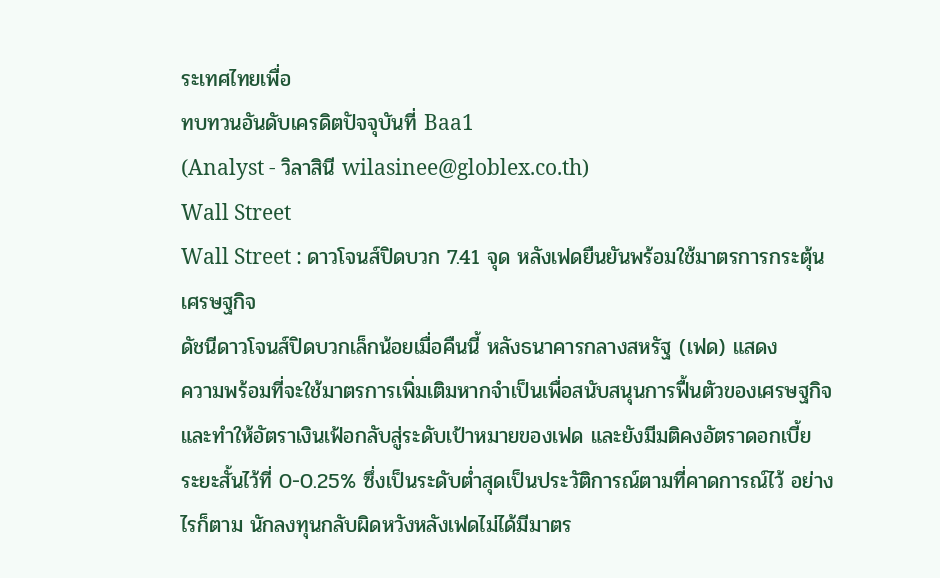ระเทศไทยเพื่อ
ทบทวนอันดับเครดิตปัจจุบันที่ Baa1
(Analyst - วิลาสินี wilasinee@globlex.co.th)
Wall Street
Wall Street : ดาวโจนส์ปิดบวก 7.41 จุด หลังเฟดยืนยันพร้อมใช้มาตรการกระตุ้น
เศรษฐกิจ
ดัชนีดาวโจนส์ปิดบวกเล็กน้อยเมื่อคืนนี้ หลังธนาคารกลางสหรัฐ (เฟด) แสดง
ความพร้อมที่จะใช้มาตรการเพิ่มเติมหากจำเป็นเพื่อสนับสนุนการฟื้นตัวของเศรษฐกิจ
และทำให้อัตราเงินเฟ้อกลับสู่ระดับเป้าหมายของเฟด และยังมีมติคงอัตราดอกเบี้ย
ระยะสั้นไว้ที่ 0-0.25% ซึ่งเป็นระดับต่ำสุดเป็นประวัติการณ์ตามที่คาดการณ์ไว้ อย่าง
ไรก็ตาม นักลงทุนกลับผิดหวังหลังเฟดไม่ได้มีมาตร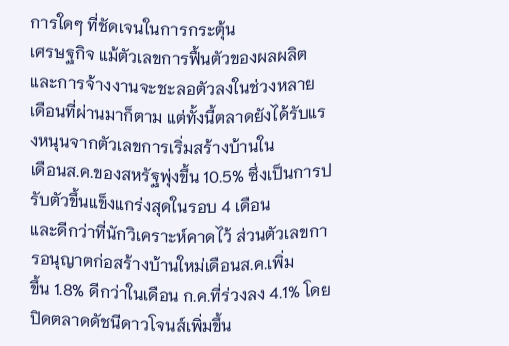การใดๆ ที่ชัดเจนในการกระตุ้น
เศรษฐกิจ แม้ตัวเลขการฟื้นตัวของผลผลิตและการจ้างงานจะชะลอตัวลงในช่วงหลาย
เดือนที่ผ่านมาก็ตาม แต่ทั้งนี้ตลาดยังได้รับแรงหนุนจากตัวเลขการเริ่มสร้างบ้านใน
เดือนส.ค.ของสหรัฐพุ่งขึ้น 10.5% ซึ่งเป็นการปรับตัวขึ้นแข็งแกร่งสุดในรอบ 4 เดือน
และดีกว่าที่นักวิเคราะห์คาดไว้ ส่วนตัวเลขการอนุญาตก่อสร้างบ้านใหม่เดือนส.ค.เพิ่ม
ขึ้น 1.8% ดีกว่าในเดือน ก.ค.ที่ร่วงลง 4.1% โดยปิดตลาดดัชนีดาวโจนส์เพิ่มขึ้น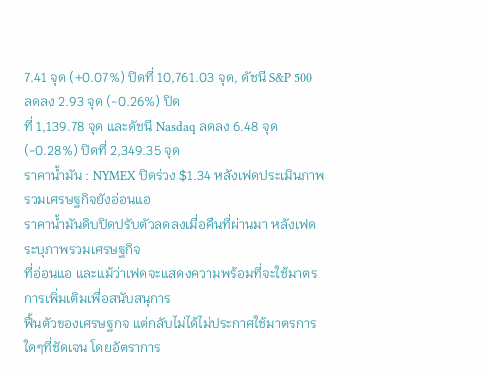7.41 จุด (+0.07%) ปิดที่ 10,761.03 จุด, ดัชนี S&P 500 ลดลง 2.93 จุด (-0.26%) ปิด
ที่ 1,139.78 จุด และดัชนี Nasdaq ลดลง 6.48 จุด (-0.28%) ปิดที่ 2,349.35 จุด
ราคาน้ำมัน : NYMEX ปิดร่วง $1.34 หลังเฟดประเมินภาพรวมเศรษฐกิจยังอ่อนแอ
ราคาน้ำมันดิบปิดปรับตัวลดลงเมื่อคืนที่ผ่านมา หลังเฟดระบุภาพรวมเศรษฐกิจ
ที่อ่อนแอ และแม้ว่าเฟดจะแสดงความพร้อมที่จะใช้มาตรการเพิ่มเติมเพื่อสนับสนุการ
ฟื้นตัวของเศรษฐกจ แต่กลับไม่ได้ไม่ประกาศใช้มาตรการใดๆที่ชัดเจน โดยอัตราการ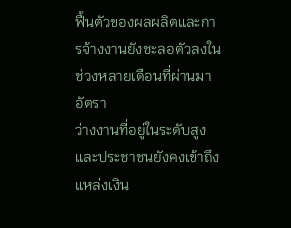ฟื้นตัวของผลผลิตและการจ้างงานยังชะลอตัวลงในช่วงหลายเดือนที่ผ่านมา อัตรา
ว่างงานที่อยู่ในระดับสูง และประชาชนยังคงเข้าถึงแหล่งเงิน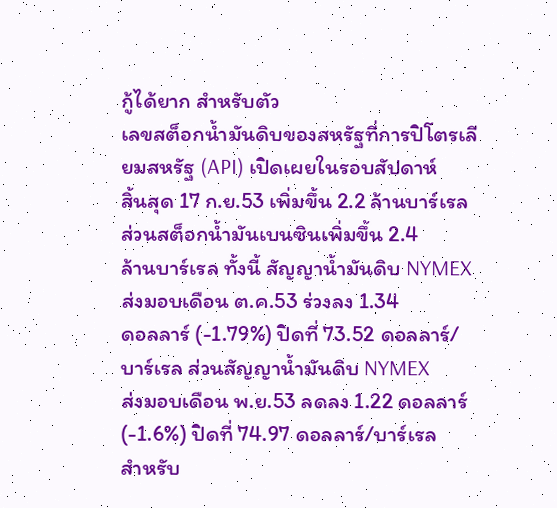กู้ได้ยาก สำหรับตัว
เลขสต็อกน้ำมันดิบของสหรัฐที่การปิโตรเลียมสหรัฐ (API) เปิดเผยในรอบสัปดาห์
สิ้นสุด 17 ก.ย.53 เพิ่มขึ้น 2.2 ล้านบาร์เรล ส่วนสต็อกน้ำมันเบนซินเพิ่มขึ้น 2.4
ล้านบาร์เรล ทั้งนี้ สัญญาน้ำมันดิบ NYMEX ส่งมอบเดือน ต.ค.53 ร่วงลง 1.34
ดอลลาร์ (-1.79%) ปิดที่ 73.52 ดอลลาร์/บาร์เรล ส่วนสัญญาน้ำมันดิบ NYMEX
ส่งมอบเดือน พ.ย.53 ลดลง 1.22 ดอลลาร์ (-1.6%) ปิดที่ 74.97 ดอลลาร์/บาร์เรล
สำหรับ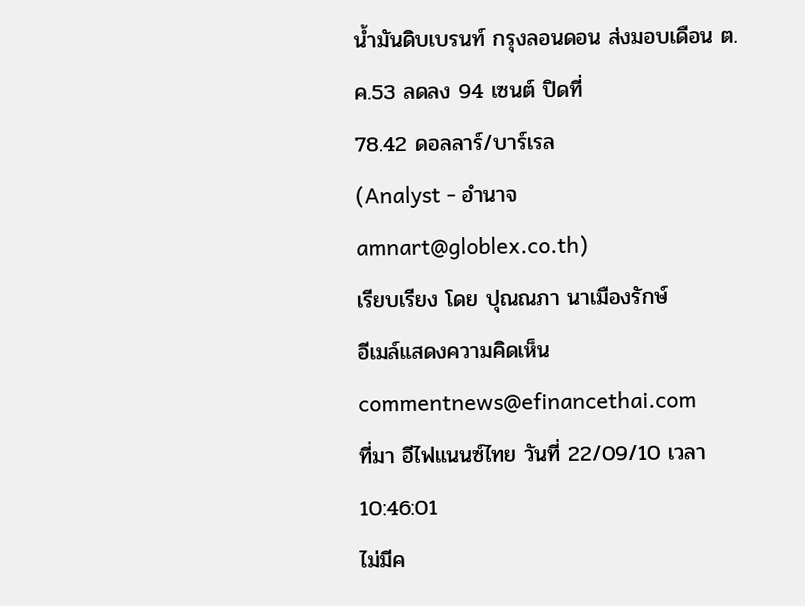น้ำมันดิบเบรนท์ กรุงลอนดอน ส่งมอบเดือน ต.ค.53 ลดลง 94 เซนต์ ปิดที่
78.42 ดอลลาร์/บาร์เรล
(Analyst - อำนาจ amnart@globlex.co.th)
เรียบเรียง โดย ปุณณภา นาเมืองรักษ์
อีเมล์แสดงความคิดเห็น commentnews@efinancethai.com
ที่มา อีไฟแนนซ์ไทย วันที่ 22/09/10 เวลา 10:46:01
ไม่มีค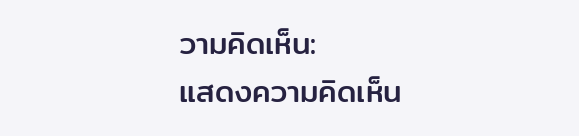วามคิดเห็น:
แสดงความคิดเห็น